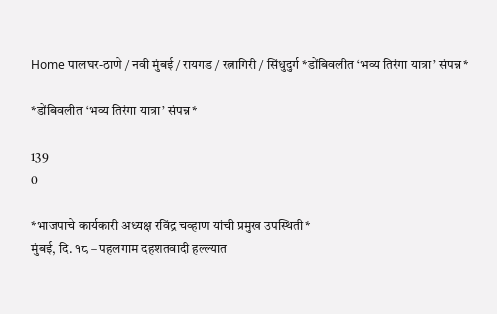Home पालघर-ठाणे / नवी मुंबई / रायगड / रत्नागिरी / सिंधुदुर्ग *डोंबिवलीत ‘भव्य तिरंगा यात्रा’ संपन्न*

*डोंबिवलीत ‘भव्य तिरंगा यात्रा’ संपन्न*

139
0

*भाजपाचे कार्यकारी अध्यक्ष रविंद्र चव्हाण यांची प्रमुख उपस्थिती*
मुंबई, दि. १८ – पहलगाम दहशतवादी हल्ल्यात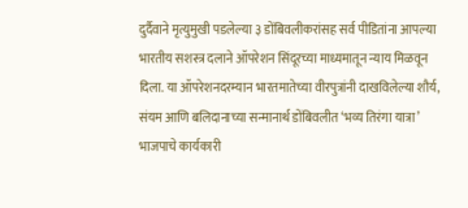दुर्दैवाने मृत्युमुखी पडलेल्या ३ डोंबिवलीकरांसह सर्व पीडितांना आपल्या भारतीय सशस्त्र दलाने ऑपरेशन सिंदूरच्या माध्यमातून न्याय मिळवून दिला. या ऑपरेशनदरम्यान भारतमातेच्या वीरपुत्रांनी दाखविलेल्या शौर्य, संयम आणि बलिदानाच्या सन्मानार्थ डोंबिवलीत ‘भव्य तिरंगा यात्रा’ भाजपाचे कार्यकारी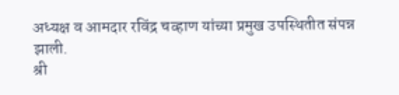अध्यक्ष व आमदार रविंद्र चव्हाण यांच्या प्रमुख उपस्थितीत संपन्न झाली.
श्री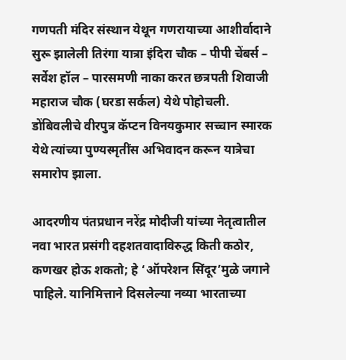गणपती मंदिर संस्थान येथून गणरायाच्या आशीर्वादाने सुरू झालेली तिरंगा यात्रा इंदिरा चौक – पीपी चेंबर्स – सर्वेश हॉल – पारसमणी नाका करत छत्रपती शिवाजी महाराज चौक (घरडा सर्कल) येथे पोहोचली. डोंबिवलीचे वीरपुत्र कॅप्टन विनयकुमार सच्चान स्मारक येथे त्यांच्या पुण्यस्मृतींस अभिवादन करून यात्रेचा समारोप झाला.

आदरणीय पंतप्रधान नरेंद्र मोदीजी यांच्या नेतृत्वातील नवा भारत प्रसंगी दहशतवादाविरुद्ध किती कठोर, कणखर होऊ शकतो; हे ‘ऑपरेशन सिंदूर’मुळे जगाने पाहिले. यानिमित्ताने दिसलेल्या नव्या भारताच्या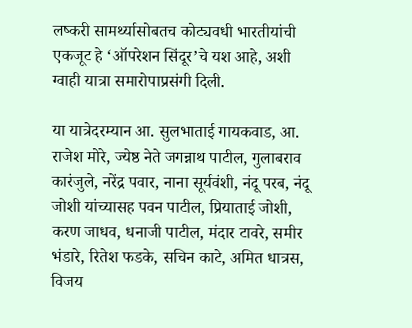लष्करी सामर्थ्यासोबतच कोट्यवधी भारतीयांची एकजूट हे ‘ऑपरेशन सिंदूर’चे यश आहे, अशी ग्वाही यात्रा समारोपाप्रसंगी दिली.

या यात्रेदरम्यान आ. सुलभाताई गायकवाड, आ. राजेश मोरे, ज्येष्ठ नेते जगन्नाथ पाटील, गुलाबराव कारंजुले, नरेंद्र पवार, नाना सूर्यवंशी, नंदू परब, नंदू जोशी यांच्यासह पवन पाटील, प्रियाताई जोशी, करण जाधव, धनाजी पाटील, मंदार टावरे, समीर भंडारे, रितेश फडके, सचिन काटे, अमित धात्रस, विजय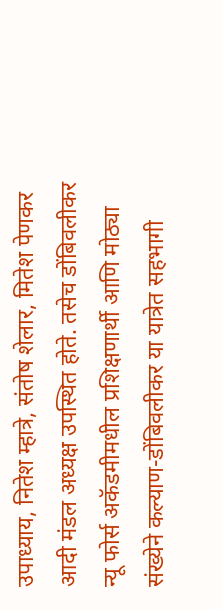उपाध्याय, नितेश म्हात्रे, संतोष शेलार, मितेश पेणकर आदी मंडल अध्यक्ष उपस्थित होते. तसेच डोंबिवलीकर न्यू फोर्स अकॅडमीमधील प्रशिक्षणार्थी आणि मोठ्या संख्येने कल्याण-डोंबिवलीकर या यात्रेत सहभागी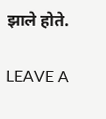झाले होते.

LEAVE A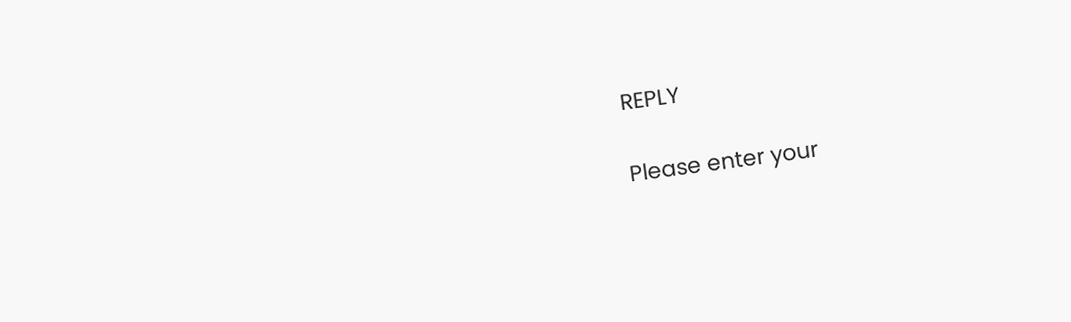REPLY

Please enter your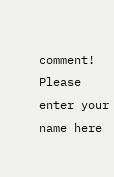comment!
Please enter your name here